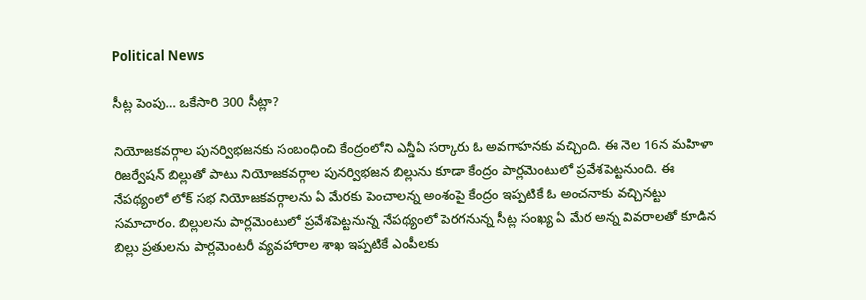Political News

సీట్ల పెంపు… ఒకేసారి 300 సీట్లా?

నియోజకవర్గాల పునర్విభజనకు సంబంధించి కేంద్రంలోని ఎన్డీఏ సర్కారు ఓ అవగాహనకు వచ్చింది. ఈ నెల 16న మహిళా రిజర్వేషన్ బిల్లుతో పాటు నియోజకవర్గాల పునర్విభజన బిల్లును కూడా కేంద్రం పార్లమెంటులో ప్రవేశపెట్టనుంది. ఈ నేపథ్యంలో లోక్ సభ నియోజకవర్గాలను ఏ మేరకు పెంచాలన్న అంశంపై కేంద్రం ఇప్పటికే ఓ అంచనాకు వచ్చినట్టు సమాచారం. బిల్లులను పార్లమెంటులో ప్రవేశపెట్టనున్న నేపథ్యంలో పెరగనున్న సీట్ల సంఖ్య ఏ మేర అన్న వివరాలతో కూడిన బిల్లు ప్రతులను పార్లమెంటరీ వ్యవహారాల శాఖ ఇప్పటికే ఎంపీలకు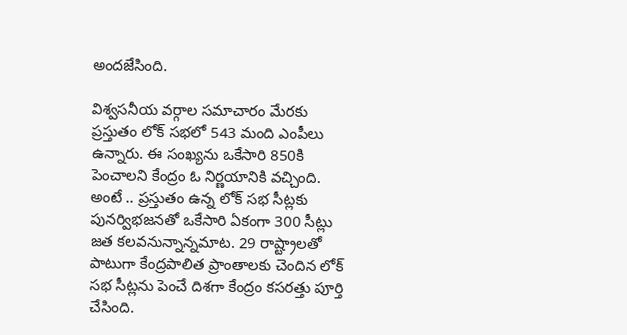అందజేసింది.

విశ్వసనీయ వర్గాల సమాచారం మేరకు ప్రస్తుతం లోక్ సభలో 543 మంది ఎంపీలు ఉన్నారు. ఈ సంఖ్యను ఒకేసారి 850కి పెంచాలని కేంద్రం ఓ నిర్ణయానికి వచ్చింది. అంటే .. ప్రస్తుతం ఉన్న లోక్ సభ సీట్లకు పునర్విభజనతో ఒకేసారి ఏకంగా 300 సీట్లు జత కలవనున్నాన్నమాట. 29 రాష్ట్రాలతో పాటుగా కేంద్రపాలిత ప్రాంతాలకు చెందిన లోక్ సభ సీట్లను పెంచే దిశగా కేంద్రం కసరత్తు పూర్తి చేసింది.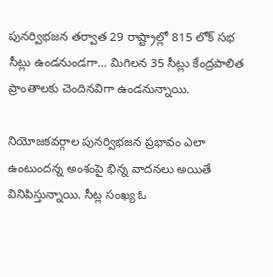పునర్విభజన తర్వాత 29 రాష్ట్రాల్లో 815 లోక్ సభ సీట్లు ఉండనుండగా… మిగిలన 35 సీట్లు కేంద్రపాలిత ప్రాంతాలకు చెందినవిగా ఉండనున్నాయి.

నియోజకవర్గాల పునర్విభజన ప్రభావం ఎలా ఉంటుందన్న అంశంపై భిన్న వాదనలు అయితే వినిపిస్తున్నాయి. సీట్ల సంఖ్య ఓ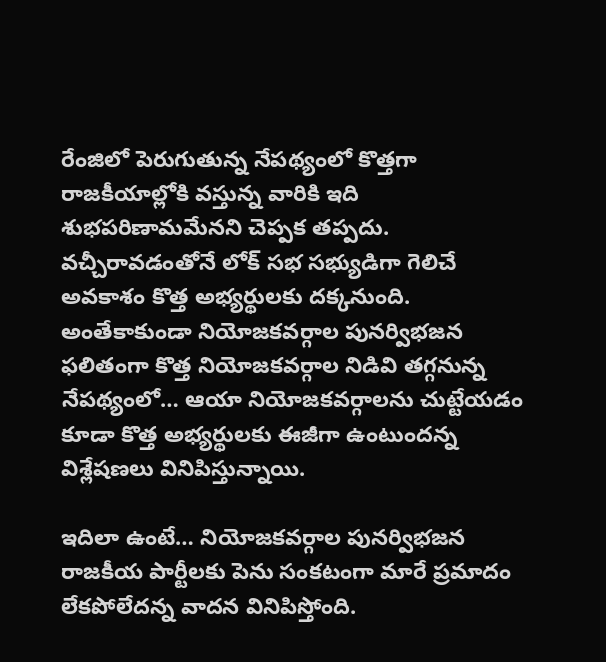రేంజిలో పెరుగుతున్న నేపథ్యంలో కొత్తగా రాజకీయాల్లోకి వస్తున్న వారికి ఇది శుభపరిణామమేనని చెప్పక తప్పదు. వచ్చీరావడంతోనే లోక్ సభ సభ్యుడిగా గెలిచే అవకాశం కొత్త అభ్యర్థులకు దక్కనుంది. అంతేకాకుండా నియోజకవర్గాల పునర్విభజన ఫలితంగా కొత్త నియోజకవర్గాల నిడివి తగ్గనున్న నేపథ్యంలో… ఆయా నియోజకవర్గాలను చుట్టేయడం కూడా కొత్త అభ్యర్థులకు ఈజీగా ఉంటుందన్న విశ్లేషణలు వినిపిస్తున్నాయి.

ఇదిలా ఉంటే… నియోజకవర్గాల పునర్విభజన రాజకీయ పార్టీలకు పెను సంకటంగా మారే ప్రమాదం లేకపోలేదన్న వాదన వినిపిస్తోంది.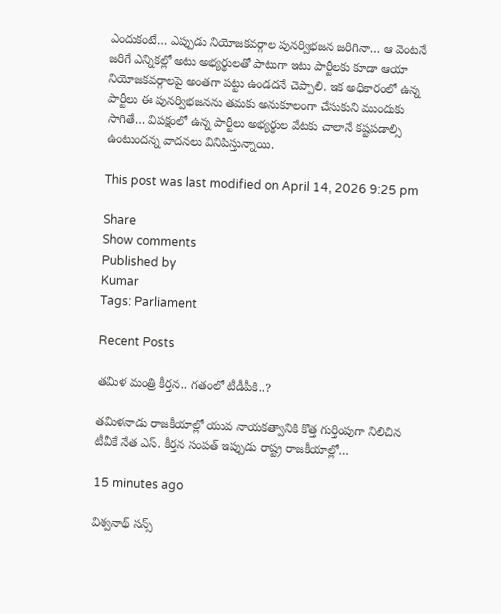ఎందుకంటే… ఎప్పుడు నియోజకవర్గాల పునర్విభజన జరిగినా… ఆ వెంటనే జరిగే ఎన్నికల్లో అటు అభ్యర్థులతో పాటుగా ఇటు పార్టీలకు కూడా ఆయా నియోజకవర్గాలపై అంతగా పట్టు ఉండదనే చెప్పాలి. ఇక అధికారంలో ఉన్న పార్టీలు ఈ పునర్విభజనను తమకు అనుకూలంగా చేసుకుని ముందుకు సాగితే… విపక్షంలో ఉన్న పార్టీలు అభ్యర్థుల వేటకు చాలానే కష్టపడాల్సి ఉంటుందన్న వాదనలు వినిపిస్తున్నాయి.

This post was last modified on April 14, 2026 9:25 pm

Share
Show comments
Published by
Kumar
Tags: Parliament

Recent Posts

తమిళ మంత్రి కీర్తన.. గతంలో టీడీపీకి..?

తమిళనాడు రాజకీయాల్లో యువ నాయకత్వానికి కొత్త గుర్తింపుగా నిలిచిన టీవీకే నేత ఎస్. కీర్తన సంపత్ ఇప్పుడు రాష్ట్ర రాజకీయాల్లో…

15 minutes ago

విశ్వనాథ్ సన్స్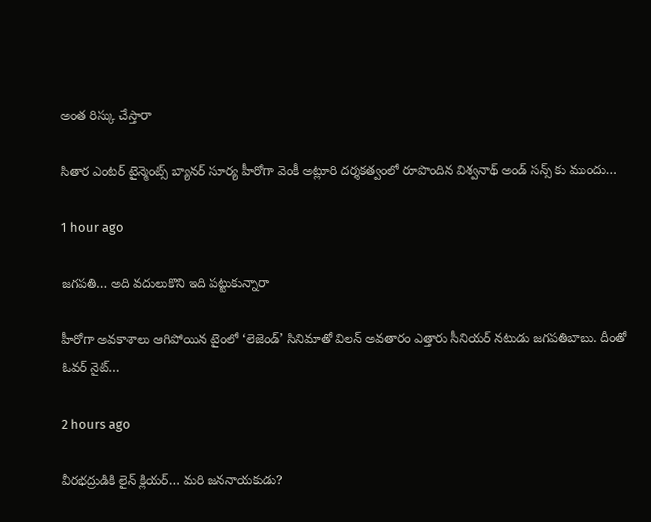అంత రిస్కు చేస్తారా

సితార ఎంటర్ టైన్మెంట్స్ బ్యానర్ సూర్య హీరోగా వెంకీ అట్లూరి దర్శకత్వంలో రూపొందిన విశ్వనాథ్ అండ్ సన్స్ కు ముందు…

1 hour ago

జగపతి… అది వదులుకొని ఇది పట్టుకున్నారా

హీరోగా అవకాశాలు ఆగిపోయిన టైంలో ‘లెజెండ్’ సినిమాతో విలన్ అవతారం ఎత్తారు సీనియర్ నటుడు జగపతిబాబు. దీంతో ఓవర్ నైట్…

2 hours ago

వీర‌భ‌ద్రుడికి లైన్ క్లియ‌ర్… మ‌రి జ‌న‌నాయ‌కుడు?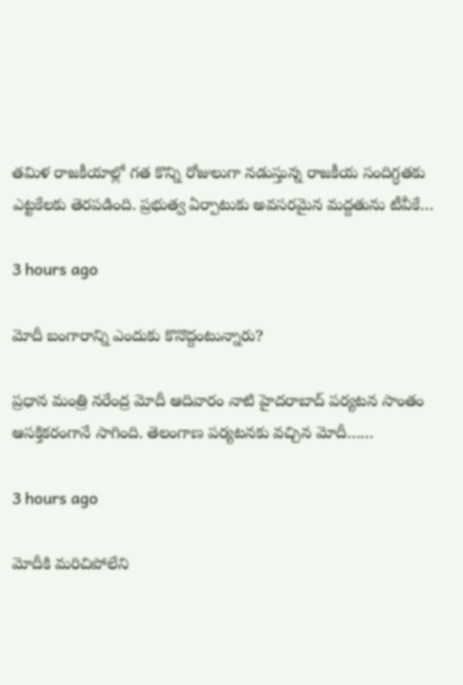త‌మిళ రాజ‌కీయాల్లో గ‌త కొన్ని రోజులుగా న‌డుస్తున్న రాజ‌కీయ సందిగ్ధ‌త‌కు ఎట్ట‌కేల‌కు తెర‌ప‌డింది. ప్ర‌భుత్వ ఏర్పాటుకు అవ‌స‌ర‌మైన మ‌ద్ద‌తును టీవీకే…

3 hours ago

మోదీ బంగారాన్ని ఎందుకు కొనొద్దంటున్నారు?

ప్రధాన మంత్రి నరేంద్ర మోదీ ఆదివారం నాటి హైదరాబాద్ పర్యటన సాంతం ఆసక్తికరంగానే సాగింది. తెలంగాణ పర్యటనకు వచ్చిన మోదీ……

3 hours ago

మోదీకి మరిచిపోలేని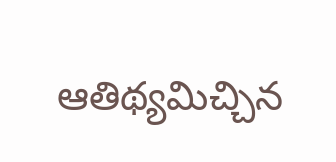ఆతిథ్యమిచ్చిన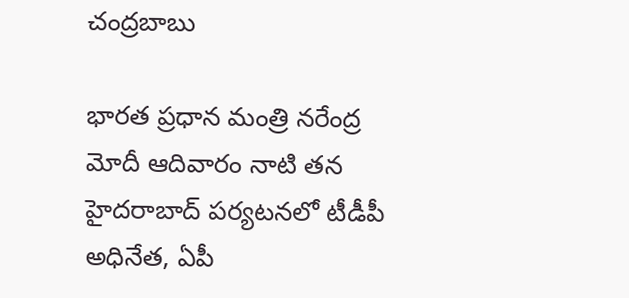చంద్రబాబు

భారత ప్రధాన మంత్రి నరేంద్ర మోదీ ఆదివారం నాటి తన హైదరాబాద్ పర్యటనలో టీడీపీ అధినేత, ఏపీ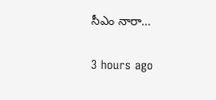సీఎం నారా…

3 hours ago